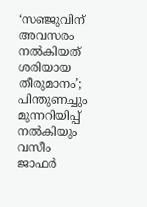‘സഞ്ജുവിന് അവസരം നല്‍കിയത് ശരിയായ തീരുമാനം’; പിന്തുണച്ചും മുന്നറിയിപ്പ് നല്‍കിയും വസീം ജാഫര്‍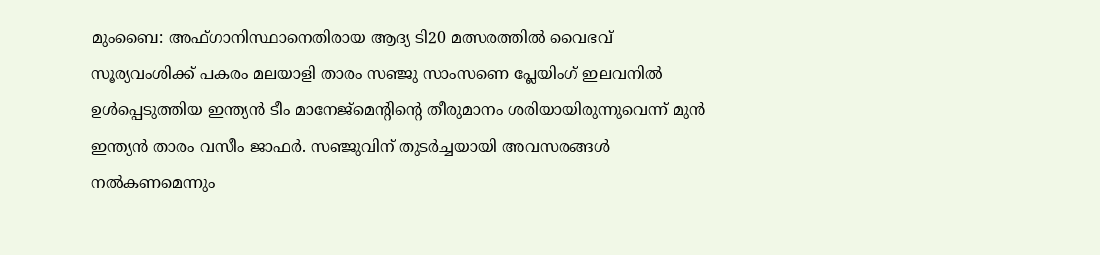മുംബൈ: അഫ്ഗാനിസ്ഥാനെതിരായ ആദ്യ ടി20 മത്സരത്തില്‍ വൈഭവ് സൂര്യവംശിക്ക് പകരം മലയാളി താരം സഞ്ജു സാംസണെ പ്ലേയിംഗ് ഇലവനില്‍ ഉള്‍പ്പെടുത്തിയ ഇന്ത്യന്‍ ടീം മാനേജ്മെന്റിന്റെ തീരുമാനം ശരിയായിരുന്നുവെന്ന് മുന്‍ ഇന്ത്യന്‍ താരം വസീം ജാഫര്‍. സഞ്ജുവിന് തുടര്‍ച്ചയായി അവസരങ്ങള്‍ നല്‍കണമെന്നും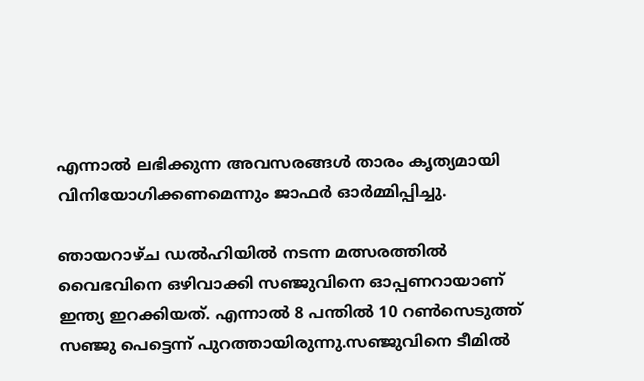എന്നാല്‍ ലഭിക്കുന്ന അവസരങ്ങള്‍ താരം കൃത്യമായി വിനിയോഗിക്കണമെന്നും ജാഫര്‍ ഓര്‍മ്മിപ്പിച്ചു.

ഞായറാഴ്ച ഡല്‍ഹിയില്‍ നടന്ന മത്സരത്തില്‍ വൈഭവിനെ ഒഴിവാക്കി സഞ്ജുവിനെ ഓപ്പണറായാണ് ഇന്ത്യ ഇറക്കിയത്. എന്നാല്‍ 8 പന്തില്‍ 10 റണ്‍സെടുത്ത് സഞ്ജു പെട്ടെന്ന് പുറത്തായിരുന്നു.സഞ്ജുവിനെ ടീമില്‍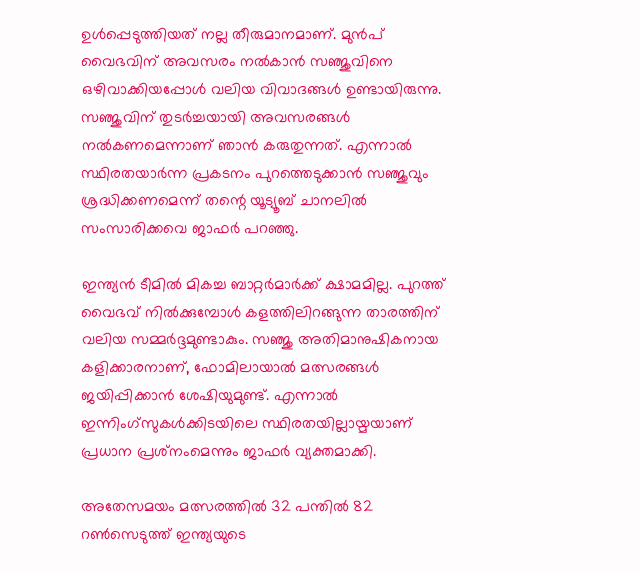ഉള്‍പ്പെടുത്തിയത് നല്ല തീരുമാനമാണ്. മുന്‍പ് വൈഭവിന് അവസരം നല്‍കാന്‍ സഞ്ജുവിനെ ഒഴിവാക്കിയപ്പോള്‍ വലിയ വിവാദങ്ങള്‍ ഉണ്ടായിരുന്നു. സഞ്ജുവിന് തുടര്‍ച്ചയായി അവസരങ്ങള്‍ നല്‍കണമെന്നാണ് ഞാന്‍ കരുതുന്നത്. എന്നാല്‍ സ്ഥിരതയാര്‍ന്ന പ്രകടനം പുറത്തെടുക്കാന്‍ സഞ്ജുവും ശ്രദ്ധിക്കണമെന്ന് തന്റെ യൂട്യൂബ് ചാനലില്‍ സംസാരിക്കവെ ജാഫര്‍ പറഞ്ഞു.

ഇന്ത്യന്‍ ടീമില്‍ മികച്ച ബാറ്റര്‍മാര്‍ക്ക് ക്ഷാമമില്ല. പുറത്ത് വൈഭവ് നില്‍ക്കുമ്പോള്‍ കളത്തിലിറങ്ങുന്ന താരത്തിന് വലിയ സമ്മര്‍ദ്ദമുണ്ടാകും. സഞ്ജു അതിമാനുഷികനായ കളിക്കാരനാണ്, ഫോമിലായാല്‍ മത്സരങ്ങള്‍ ജയിപ്പിക്കാന്‍ ശേഷിയുമുണ്ട്. എന്നാല്‍ ഇന്നിംഗ്‌സുകള്‍ക്കിടയിലെ സ്ഥിരതയില്ലായ്മയാണ് പ്രധാന പ്രശ്‌നംമെന്നും ജാഫര്‍ വ്യക്തമാക്കി.

അതേസമയം മത്സരത്തില്‍ 32 പന്തില്‍ 82 റണ്‍സെടുത്ത് ഇന്ത്യയുടെ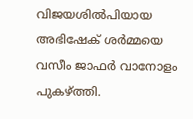വിജയശില്‍പിയായ അഭിഷേക് ശര്‍മ്മയെ വസീം ജാഫര്‍ വാനോളം പുകഴ്ത്തി.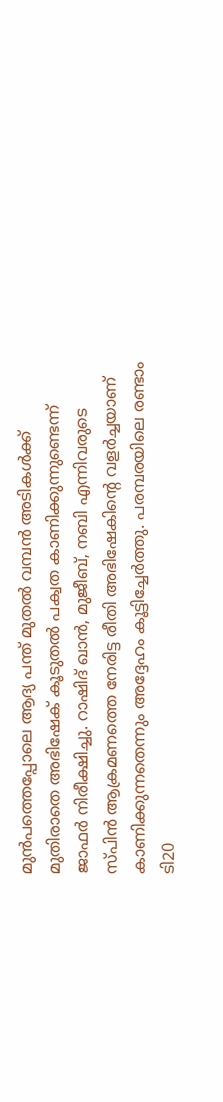മുന്‍പത്തെപ്പോലെ ആദ്യ പന്ത് മുതല്‍ വമ്പന്‍ അടികള്‍ക്ക് മുതിരാതെ അഭിഷേക് കൂടുതല്‍ പക്വത കാണിക്കുന്നുണ്ടെന്ന് ജാഫര്‍ നിരീക്ഷിച്ചു. റാഷിദ് ഖാന്‍, മുജീബ്, നബി എന്നിവരുടെ സ്പിന്‍ ആക്രമണത്തെ നേരിട്ട രീതി അഭിഷേകിന്റെ വളര്‍ച്ചയാണ് കാണിക്കുന്നതെന്നും അദ്ദേഹം കൂട്ടിച്ചേര്‍ത്തു. പരമ്പരയിലെ രണ്ടാം ടി20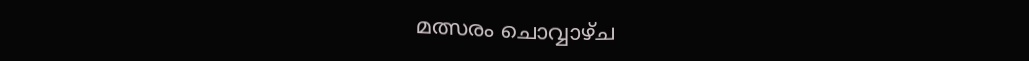മത്സരം ചൊവ്വാഴ്ച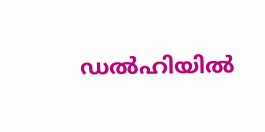ഡല്‍ഹിയില്‍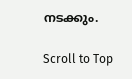നടക്കും.

Scroll to Top